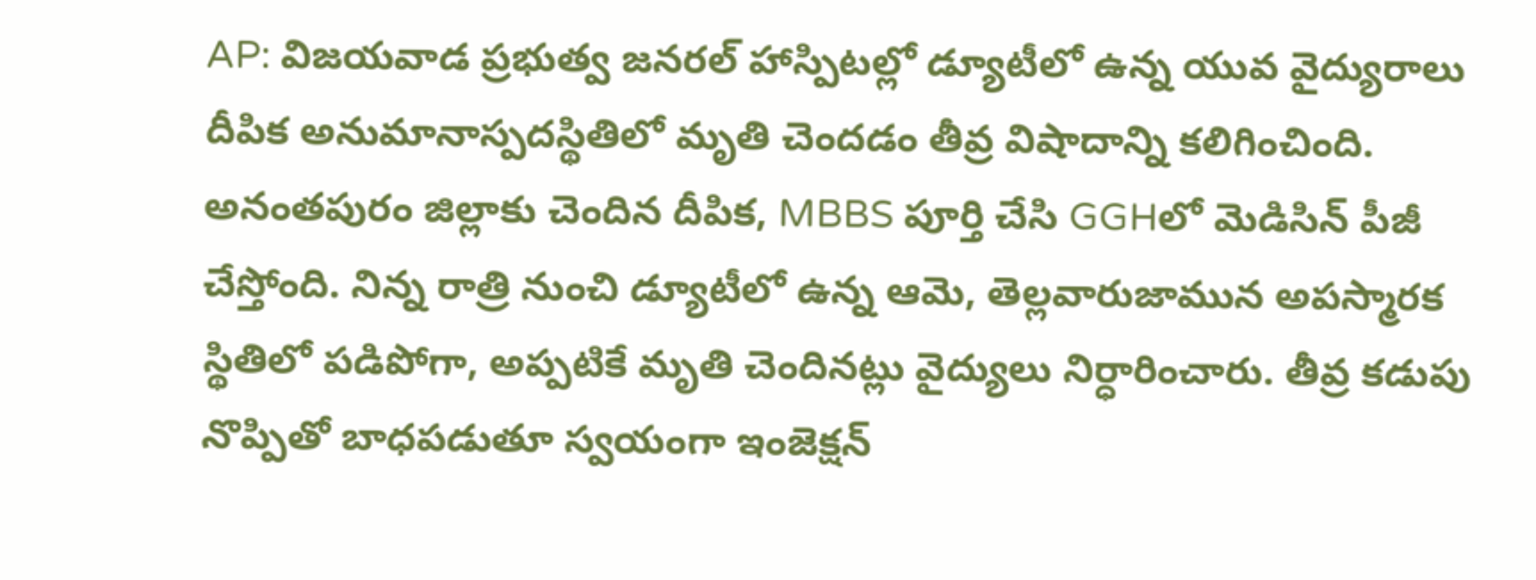AP: విజయవాడ ప్రభుత్వ జనరల్ హాస్పిటల్లో డ్యూటీలో ఉన్న యువ వైద్యురాలు దీపిక అనుమానాస్పదస్థితిలో మృతి చెందడం తీవ్ర విషాదాన్ని కలిగించింది. అనంతపురం జిల్లాకు చెందిన దీపిక, MBBS పూర్తి చేసి GGHలో మెడిసిన్ పీజీ చేస్తోంది. నిన్న రాత్రి నుంచి డ్యూటీలో ఉన్న ఆమె, తెల్లవారుజామున అపస్మారక స్థితిలో పడిపోగా, అప్పటికే మృతి చెందినట్లు వైద్యులు నిర్ధారించారు. తీవ్ర కడుపు నొప్పితో బాధపడుతూ స్వయంగా ఇంజెక్షన్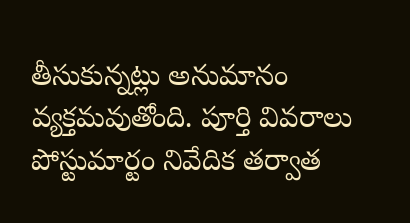తీసుకున్నట్లు అనుమానం వ్యక్తమవుతోంది. పూర్తి వివరాలు పోస్టుమార్టం నివేదిక తర్వాత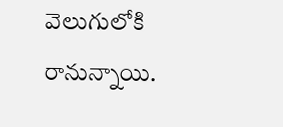వెలుగులోకి రానున్నాయి.